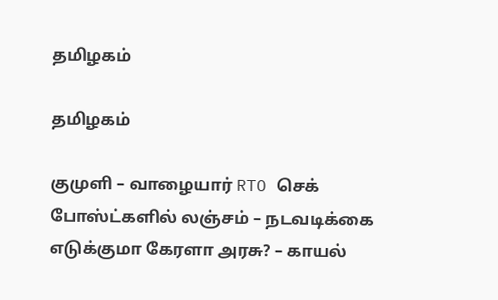தமிழகம்

தமிழகம்

குமுளி – வாழையார் RTO செக் போஸ்ட்களில் லஞ்சம் – நடவடிக்கை எடுக்குமா கேரளா அரசு? – காயல்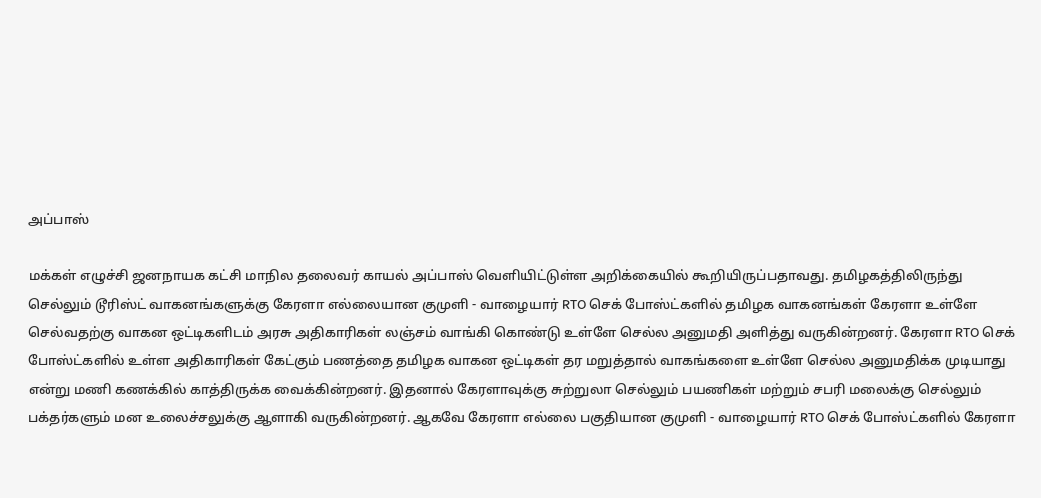அப்பாஸ்

மக்கள் எழுச்சி ஜனநாயக கட்சி மாநில தலைவர் காயல் அப்பாஸ் வெளியிட்டுள்ள அறிக்கையில் கூறியிருப்பதாவது. தமிழகத்திலிருந்து செல்லும் டூரிஸ்ட் வாகனங்களுக்கு கேரளா எல்லையான குமுளி - வாழையார் RTO செக் போஸ்ட்களில் தமிழக வாகனங்கள் கேரளா உள்ளே செல்வதற்கு வாகன ஒட்டிகளிடம் அரசு அதிகாரிகள் லஞ்சம் வாங்கி கொண்டு உள்ளே செல்ல அனுமதி அளித்து வருகின்றனர். கேரளா RTO செக் போஸ்ட்களில் உள்ள அதிகாரிகள் கேட்கும் பணத்தை தமிழக வாகன ஒட்டிகள் தர மறுத்தால் வாகங்களை உள்ளே செல்ல அனுமதிக்க முடியாது என்று மணி கணக்கில் காத்திருக்க வைக்கின்றனர். இதனால் கேரளாவுக்கு சுற்றுலா செல்லும் பயணிகள் மற்றும் சபரி மலைக்கு செல்லும் பக்தர்களும் மன உலைச்சலுக்கு ஆளாகி வருகின்றனர். ஆகவே கேரளா எல்லை பகுதியான குமுளி - வாழையார் RTO செக் போஸ்ட்களில் கேரளா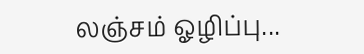லஞ்சம் ஓழிப்பு...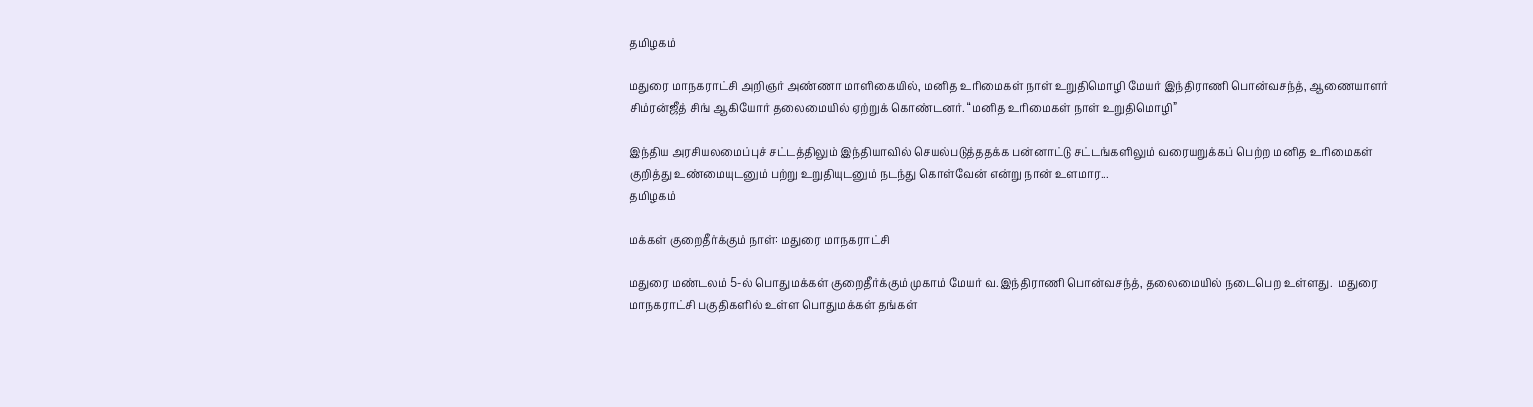தமிழகம்

மதுரை மாநகராட்சி அறிஞர் அண்ணா மாளிகையில், மனித உரிமைகள் நாள் உறுதிமொழி மேயர் இந்திராணி பொன்வசந்த், ஆணையாளர் சிம்ரன்ஜீத் சிங் ஆகியோர் தலைமையில் ஏற்றுக் கொண்டனர். “மனித உரிமைகள் நாள் உறுதிமொழி”

இந்திய அரசியலமைப்புச் சட்டத்திலும் இந்தியாவில் செயல்படுத்ததக்க பன்னாட்டு சட்டங்களிலும் வரையறுக்கப் பெற்ற மனித உரிமைகள் குறித்து உண்மையுடனும் பற்று உறுதியுடனும் நடந்து கொள்வேன் என்று நான் உளமார...
தமிழகம்

மக்கள் குறைதீர்க்கும் நாள்: மதுரை மாநகராட்சி

மதுரை மண்டலம் 5-ல் பொதுமக்கள் குறைதீர்க்கும் முகாம் மேயர் வ.இந்திராணி பொன்வசந்த், தலைமையில் நடைபெற உள்ளது.  மதுரை மாநகராட்சி பகுதிகளில் உள்ள பொதுமக்கள் தங்கள்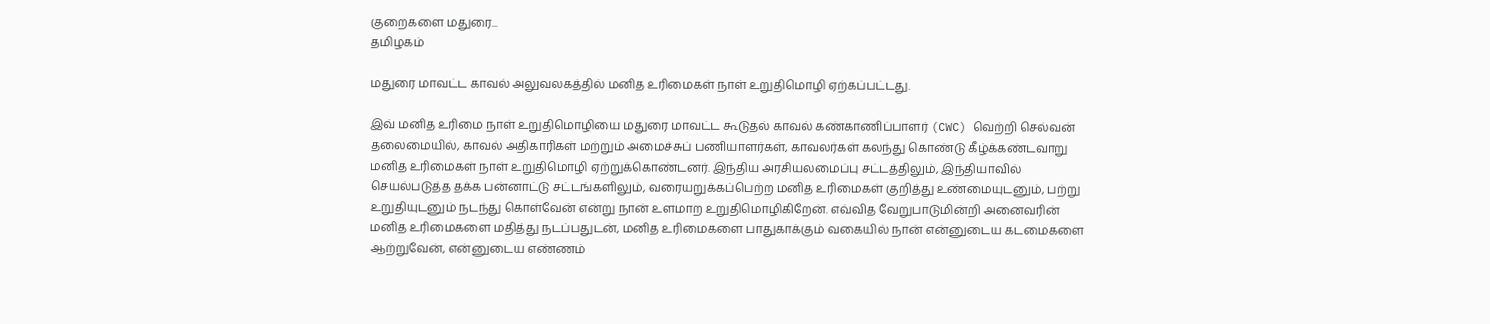குறைகளை மதுரை...
தமிழகம்

மதுரை மாவட்ட காவல் அலுவலகத்தில் மனித உரிமைகள் நாள் உறுதிமொழி ஏற்கப்பட்டது.

இவ் மனித உரிமை நாள் உறுதிமொழியை மதுரை மாவட்ட கூடுதல் காவல் கண்காணிப்பாளர் (CWC) வெற்றி செல்வன் தலைமையில், காவல் அதிகாரிகள் மற்றும் அமைச்சுப் பணியாளர்கள், காவலர்கள் கலந்து கொண்டு கீழ்க்கண்டவாறு மனித உரிமைகள் நாள் உறுதிமொழி ஏற்றுக்கொண்டனர். இந்திய அரசியலமைப்பு சட்டத்திலும், இந்தியாவில் செயல்படுத்த தக்க பன்னாட்டு சட்டங்களிலும், வரையறுக்கப்பெற்ற மனித உரிமைகள் குறித்து உண்மையுடனும், பற்று உறுதியுடனும் நடந்து கொள்வேன் என்று நான் உளமாற உறுதிமொழிகிறேன். எவ்வித வேறுபாடுமின்றி அனைவரின் மனித உரிமைகளை மதித்து நடப்பதுடன், மனித உரிமைகளை பாதுகாக்கும் வகையில் நான் என்னுடைய கடமைகளை ஆற்றுவேன், என்னுடைய எண்ணம்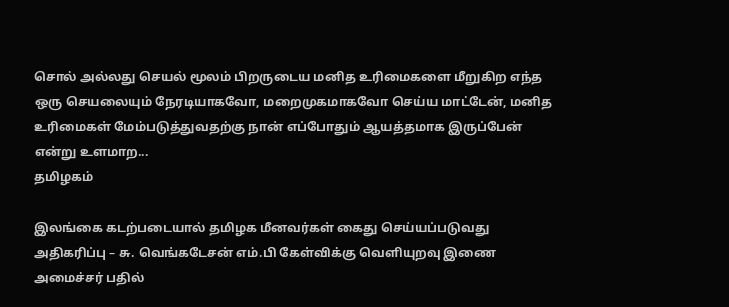சொல் அல்லது செயல் மூலம் பிறருடைய மனித உரிமைகளை மீறுகிற எந்த ஒரு செயலையும் நேரடியாகவோ, மறைமுகமாகவோ செய்ய மாட்டேன், மனித உரிமைகள் மேம்படுத்துவதற்கு நான் எப்போதும் ஆயத்தமாக இருப்பேன் என்று உளமாற...
தமிழகம்

இலங்கை கடற்படையால் தமிழக மீனவர்கள் கைது செய்யப்படுவது அதிகரிப்பு – சு. வெங்கடேசன் எம்.பி கேள்விக்கு வெளியுறவு இணை அமைச்சர் பதில்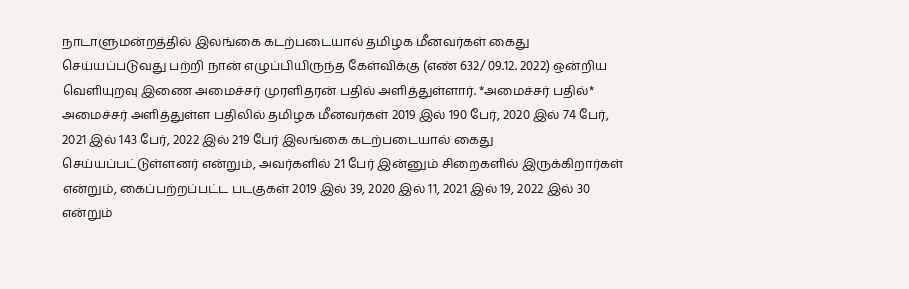நாடாளுமன்றத்தில் இலங்கை கடற்படையால் தமிழக மீனவர்கள் கைது செய்யப்படுவது பற்றி நான் எழுப்பியிருந்த கேள்விக்கு (எண் 632/ 09.12. 2022) ஒன்றிய வெளியுறவு இணை அமைச்சர் முரளிதரன் பதில் அளித்துள்ளார். *அமைச்சர் பதில்* அமைச்சர் அளித்துள்ள பதிலில் தமிழக மீனவர்கள் 2019 இல் 190 பேர், 2020 இல் 74 பேர், 2021 இல் 143 பேர், 2022 இல் 219 பேர் இலங்கை கடற்படையால் கைது செய்யப்பட்டுள்ளனர் என்றும், அவர்களில் 21 பேர் இன்னும் சிறைகளில் இருக்கிறார்கள் என்றும், கைப்பற்றப்பட்ட படகுகள் 2019 இல் 39, 2020 இல் 11, 2021 இல் 19, 2022 இல் 30 என்றும்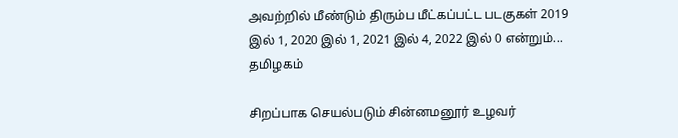அவற்றில் மீண்டும் திரும்ப மீட்கப்பட்ட படகுகள் 2019 இல் 1, 2020 இல் 1, 2021 இல் 4, 2022 இல் 0 என்றும்...
தமிழகம்

சிறப்பாக செயல்படும் சின்னமனூர் உழவர்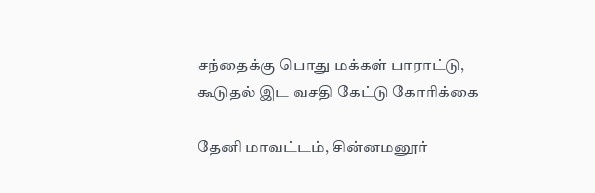சந்தைக்கு பொது மக்கள் பாராட்டு, கூடுதல் இட வசதி கேட்டு கோரிக்கை

தேனி மாவட்டம், சின்னமனூர்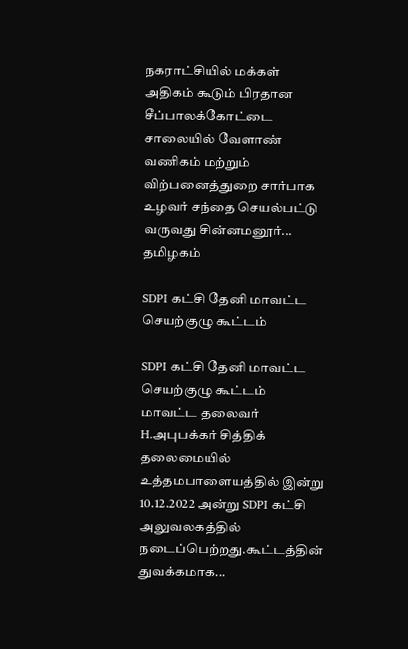நகராட்சியில் மக்கள் அதிகம் கூடும் பிரதான சீப்பாலக்கோட்டை சாலையில் வேளாண் வணிகம் மற்றும் விற்பனைத்துறை சார்பாக உழவர் சந்தை செயல்பட்டு வருவது சின்னமனூர்...
தமிழகம்

SDPI கட்சி தேனி மாவட்ட செயற்குழு கூட்டம்

SDPI கட்சி தேனி மாவட்ட செயற்குழு கூட்டம் மாவட்ட தலைவர் H.அபுபக்கர் சித்திக் தலைமையில் உத்தமபாளையத்தில் இன்று 10.12.2022 அன்று SDPI கட்சி அலுவலகத்தில் நடைப்பெற்றது.கூட்டத்தின் துவக்கமாக...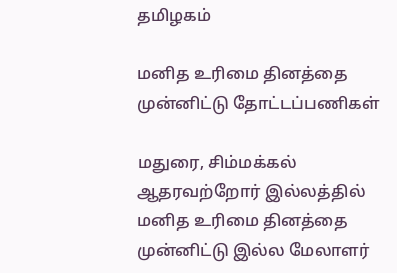தமிழகம்

மனித உரிமை தினத்தை முன்னிட்டு தோட்டப்பணிகள்

மதுரை, சிம்மக்கல் ஆதரவற்றோர் இல்லத்தில் மனித உரிமை தினத்தை முன்னிட்டு இல்ல மேலாளர்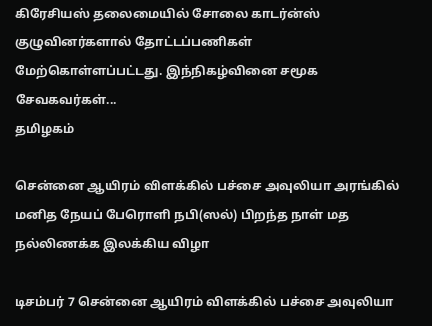கிரேசியஸ் தலைமையில் சோலை காடர்ன்ஸ் குழுவினர்களால் தோட்டப்பணிகள் மேற்கொள்ளப்பட்டது. இந்நிகழ்வினை சமூக சேவகவர்கள்...
தமிழகம்

சென்னை ஆயிரம் விளக்கில் பச்சை அவுலியா அரங்கில் மனித நேயப் பேரொளி நபி(ஸல்) பிறந்த நாள் மத நல்லிணக்க இலக்கிய விழா

டிசம்பர் 7 சென்னை ஆயிரம் விளக்கில் பச்சை அவுலியா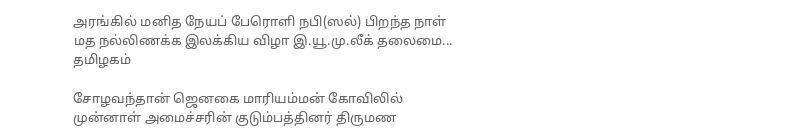அரங்கில் மனித நேயப் பேரொளி நபி(ஸல்) பிறந்த நாள் மத நல்லிணக்க இலக்கிய விழா இ.யூ.மு.லீக் தலைமை...
தமிழகம்

சோழவந்தான் ஜெனகை மாரியம்மன் கோவிலில் முன்னாள் அமைச்சரின் குடும்பத்தினர் திருமண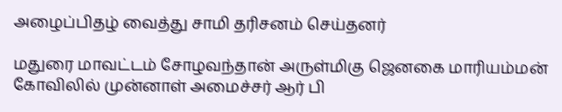அழைப்பிதழ் வைத்து சாமி தரிசனம் செய்தனர்

மதுரை மாவட்டம் சோழவந்தான் அருள்மிகு ஜெனகை மாரியம்மன் கோவிலில் முன்னாள் அமைச்சர் ஆர் பி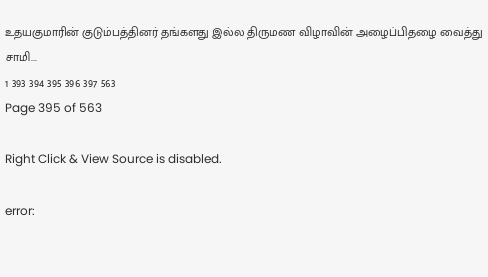உதயகுமாரின் குடும்பத்தினர் தங்களது இல்ல திருமண விழாவின் அழைப்பிதழை வைத்து சாமி...
1 393 394 395 396 397 563
Page 395 of 563

Right Click & View Source is disabled.

error: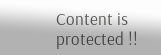Content is protected !!